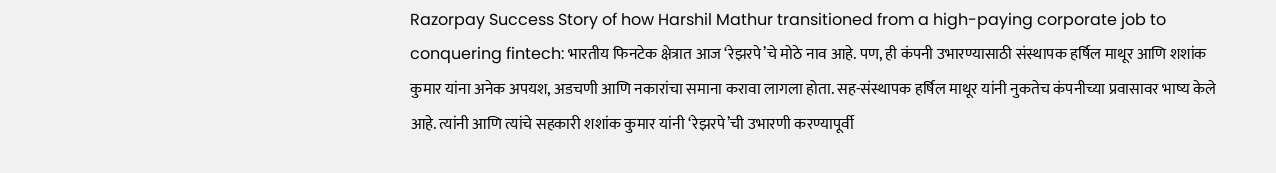Razorpay Success Story of how Harshil Mathur transitioned from a high-paying corporate job to conquering fintech: भारतीय फिनटेक क्षेत्रात आज ‘रेझरपे’चे मोठे नाव आहे. पण, ही कंपनी उभारण्यासाठी संस्थापक हर्षिल माथूर आणि शशांक कुमार यांना अनेक अपयश, अडचणी आणि नकारांचा समाना करावा लागला होता. सह-संस्थापक हर्षिल माथूर यांनी नुकतेच कंपनीच्या प्रवासावर भाष्य केले आहे. त्यांनी आणि त्यांचे सहकारी शशांक कुमार यांनी ‘रेझरपे’ची उभारणी करण्यापूर्वी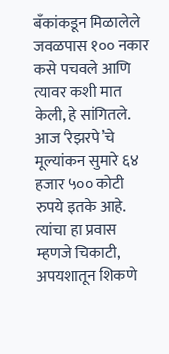बँकांकडून मिळालेले जवळपास १०० नकार कसे पचवले आणि त्यावर कशी मात केली, हे सांगितले. आज ‘रेझरपे’चे मूल्यांकन सुमारे ६४ हजार ५०० कोटी रुपये इतके आहे. त्यांचा हा प्रवास म्हणजे चिकाटी, अपयशातून शिकणे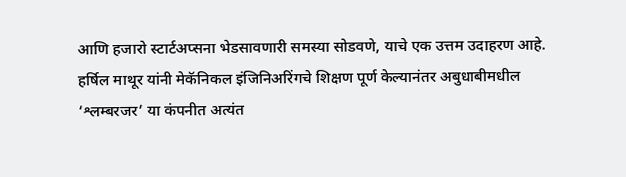आणि हजारो स्टार्टअप्सना भेडसावणारी समस्या सोडवणे, याचे एक उत्तम उदाहरण आहे.
हर्षिल माथूर यांनी मेकॅनिकल इंजिनिअरिंगचे शिक्षण पूर्ण केल्यानंतर अबुधाबीमधील ‘श्लम्बरजर’ या कंपनीत अत्यंत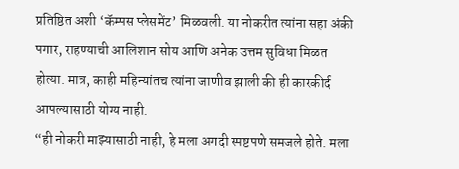प्रतिष्ठित अशी ‘कॅम्पस प्लेसमेंट’ मिळवली. या नोकरीत त्यांना सहा अंकी पगार, राहण्याची आलिशान सोय आणि अनेक उत्तम सुविधा मिळत होत्या. मात्र, काही महिन्यांतच त्यांना जाणीव झाली की ही कारकीर्द आपल्यासाठी योग्य नाही.
“ही नोकरी माझ्यासाठी नाही, हे मला अगदी स्पष्टपणे समजले होते. मला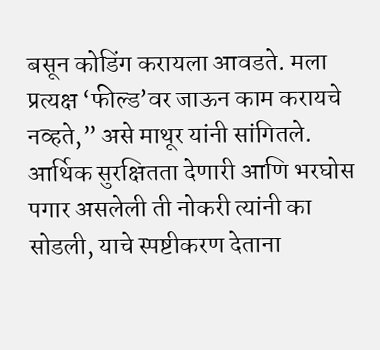बसून कोडिंग करायला आवडते. मला प्रत्यक्ष ‘फील्ड’वर जाऊन काम करायचे नव्हते,” असे माथूर यांनी सांगितले. आर्थिक सुरक्षितता देणारी आणि भरघोस पगार असलेली ती नोकरी त्यांनी का सोडली, याचे स्पष्टीकरण देताना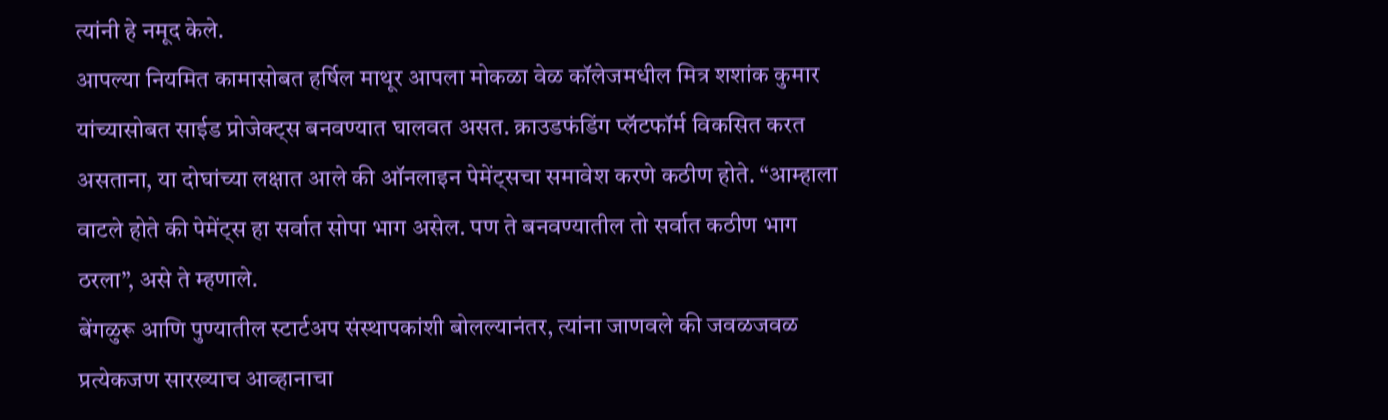त्यांनी हे नमूद केले.
आपल्या नियमित कामासोबत हर्षिल माथूर आपला मोकळा वेळ कॉलेजमधील मित्र शशांक कुमार यांच्यासोबत साईड प्रोजेक्ट्स बनवण्यात घालवत असत. क्राउडफंडिंग प्लॅटफॉर्म विकसित करत असताना, या दोघांच्या लक्षात आले की ऑनलाइन पेमेंट्सचा समावेश करणे कठीण होते. “आम्हाला वाटले होते की पेमेंट्स हा सर्वात सोपा भाग असेल. पण ते बनवण्यातील तो सर्वात कठीण भाग ठरला”, असे ते म्हणाले.
बेंगळुरू आणि पुण्यातील स्टार्टअप संस्थापकांशी बोलल्यानंतर, त्यांना जाणवले की जवळजवळ प्रत्येकजण सारख्याच आव्हानाचा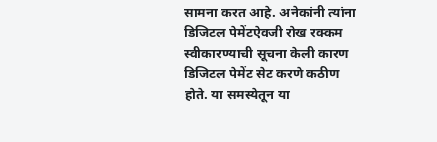सामना करत आहे. अनेकांनी त्यांना डिजिटल पेमेंटऐवजी रोख रक्कम स्वीकारण्याची सूचना केली कारण डिजिटल पेमेंट सेट करणे कठीण होते. या समस्येतून या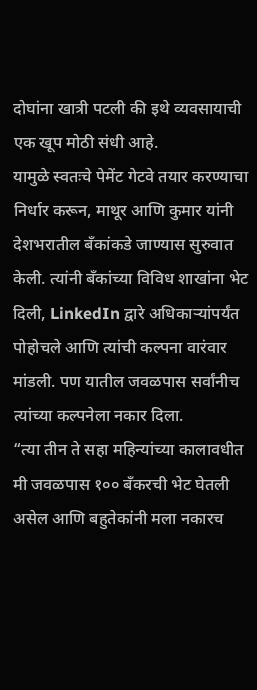दोघांना खात्री पटली की इथे व्यवसायाची एक खूप मोठी संधी आहे.
यामुळे स्वतःचे पेमेंट गेटवे तयार करण्याचा निर्धार करून, माथूर आणि कुमार यांनी देशभरातील बँकांकडे जाण्यास सुरुवात केली. त्यांनी बँकांच्या विविध शाखांना भेट दिली, LinkedIn द्वारे अधिकाऱ्यांपर्यंत पोहोचले आणि त्यांची कल्पना वारंवार मांडली. पण यातील जवळपास सर्वांनीच त्यांच्या कल्पनेला नकार दिला.
“त्या तीन ते सहा महिन्यांच्या कालावधीत मी जवळपास १०० बँकरची भेट घेतली असेल आणि बहुतेकांनी मला नकारच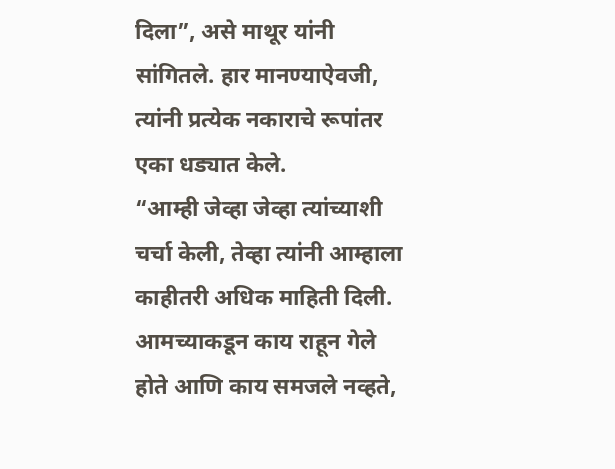दिला”, असे माथूर यांनी सांगितले. हार मानण्याऐवजी, त्यांनी प्रत्येक नकाराचे रूपांतर एका धड्यात केले.
“आम्ही जेव्हा जेव्हा त्यांच्याशी चर्चा केली, तेव्हा त्यांनी आम्हाला काहीतरी अधिक माहिती दिली. आमच्याकडून काय राहून गेले होते आणि काय समजले नव्हते,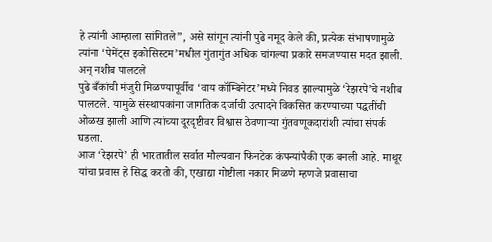हे त्यांनी आम्हाला सांगितले”, असे सांगून त्यांनी पुढे नमूद केले की, प्रत्येक संभाषणामुळे त्यांना ‘पेमेंट्स इकोसिस्टम’मधील गुंतागुंत अधिक चांगल्या प्रकारे समजण्यास मदत झाली.
अन् नशीब पालटले
पुढे बँकांची मंजुरी मिळण्यापूर्वीच ‘वाय कॉम्बिनेटर’मध्ये निवड झाल्यामुळे ‘रेझरपे’चे नशीब पालटले. यामुळे संस्थापकांना जागतिक दर्जाची उत्पादने विकसित करण्याच्या पद्धतींची ओळख झाली आणि त्यांच्या दूरदृष्टीवर विश्वास ठेवणाऱ्या गुंतवणूकदारांशी त्यांचा संपर्क घडला.
आज ‘रेझरपे’ ही भारतातील सर्वात मौल्यवान फिनटेक कंपन्यांपैकी एक बनली आहे. माथूर यांचा प्रवास हे सिद्ध करतो की, एखाद्या गोष्टीला नकार मिळणे म्हणजे प्रवासाचा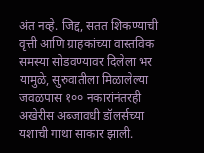अंत नव्हे. जिद्द, सतत शिकण्याची वृत्ती आणि ग्राहकांच्या वास्तविक समस्या सोडवण्यावर दिलेला भर यामुळे, सुरुवातीला मिळालेल्या जवळपास १०० नकारांनंतरही अखेरीस अब्जावधी डॉलर्सच्या यशाची गाथा साकार झाली.